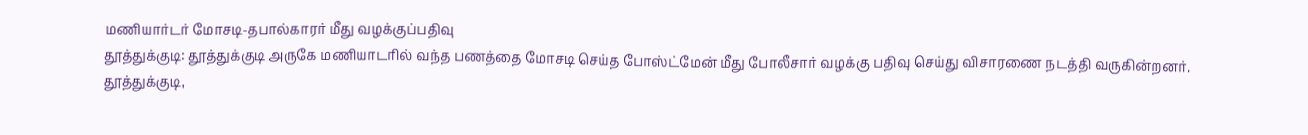மணியார்டர் மோசடி-தபால்காரர் மீது வழக்குப்பதிவு
தூத்துக்குடி: தூத்துக்குடி அருகே மணியாடரில் வந்த பணத்தை மோசடி செய்த போஸ்ட்மேன் மீது போலீசார் வழக்கு பதிவு செய்து விசாரணை நடத்தி வருகின்றனர்.
தூத்துக்குடி,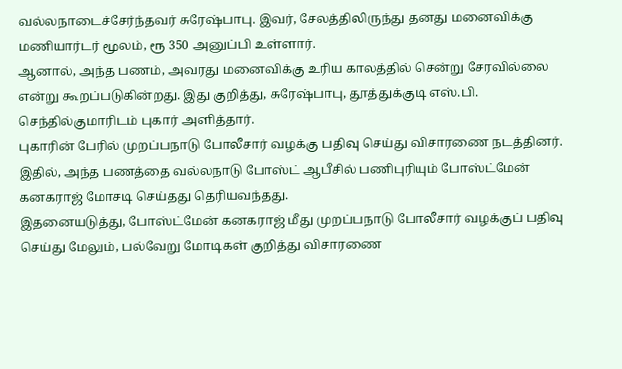வல்லநாடைச்சேர்ந்தவர் சுரேஷ்பாபு. இவர், சேலத்திலிருந்து தனது மனைவிக்கு மணியார்டர் மூலம், ரூ 350 அனுப்பி உள்ளார்.
ஆனால், அந்த பணம், அவரது மனைவிக்கு உரிய காலத்தில் சென்று சேரவில்லை என்று கூறப்படுகின்றது. இது குறித்து, சுரேஷ்பாபு, தூத்துக்குடி எஸ்.பி. செந்தில்குமாரிடம் புகார் அளித்தார்.
புகாரின் பேரில் முறப்பநாடு போலீசார் வழக்கு பதிவு செய்து விசாரணை நடத்தினர். இதில், அந்த பணத்தை வல்லநாடு போஸ்ட் ஆபீசில் பணிபுரியும் போஸ்ட்மேன் கனகராஜ் மோசடி செய்தது தெரியவந்தது.
இதனையடுத்து, போஸ்ட்மேன் கனகராஜ் மீது முறப்பநாடு போலீசார் வழக்குப் பதிவு செய்து மேலும், பல்வேறு மோடிகள் குறித்து விசாரணை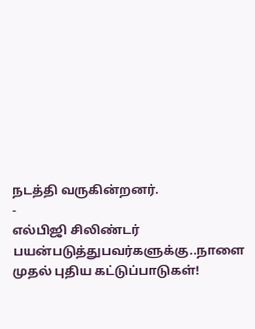நடத்தி வருகின்றனர்.
-
எல்பிஜி சிலிண்டர் பயன்படுத்துபவர்களுக்கு..நாளை முதல் புதிய கட்டுப்பாடுகள்!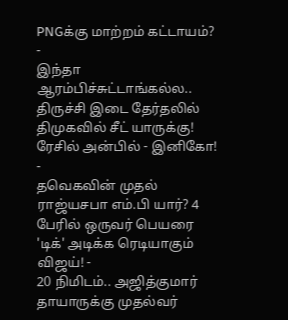PNGக்கு மாற்றம் கட்டாயம்? -
இந்தா ஆரம்பிச்சுட்டாங்கல்ல.. திருச்சி இடை தேர்தலில் திமுகவில் சீட் யாருக்கு! ரேசில் அன்பில் - இனிகோ! -
தவெகவின் முதல் ராஜ்யசபா எம்.பி யார்? 4 பேரில் ஒருவர் பெயரை 'டிக்' அடிக்க ரெடியாகும் விஜய்! -
20 நிமிடம்.. அஜித்குமார் தாயாருக்கு முதல்வர்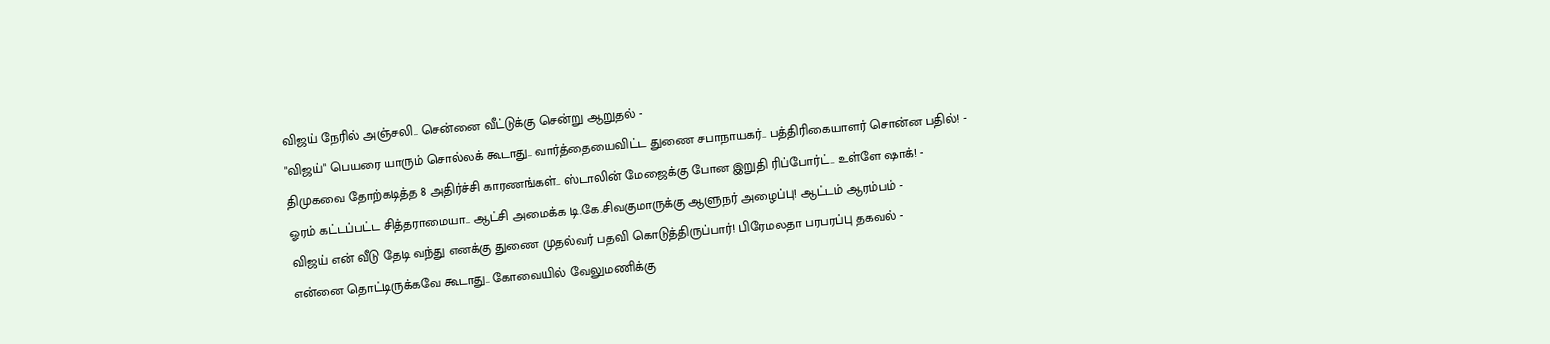விஜய் நேரில் அஞ்சலி.. சென்னை வீட்டுக்கு சென்று ஆறுதல் -
"விஜய்" பெயரை யாரும் சொல்லக் கூடாது.. வார்த்தையைவிட்ட துணை சபாநாயகர்.. பத்திரிகையாளர் சொன்ன பதில்! -
திமுகவை தோற்கடித்த 8 அதிர்ச்சி காரணங்கள்.. ஸ்டாலின் மேஜைக்கு போன இறுதி ரிப்போர்ட்.. உள்ளே ஷாக்! -
ஓரம் கட்டப்பட்ட சித்தராமையா.. ஆட்சி அமைக்க டி.கே.சிவகுமாருக்கு ஆளுநர் அழைப்பு! ஆட்டம் ஆரம்பம் -
விஜய் என் வீடு தேடி வந்து எனக்கு துணை முதல்வர் பதவி கொடுத்திருப்பார்! பிரேமலதா பரபரப்பு தகவல் -
என்னை தொட்டிருக்கவே கூடாது.. கோவையில் வேலுமணிக்கு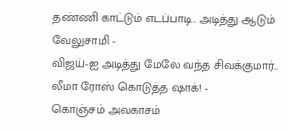தண்ணி காட்டும் எடப்பாடி.. அடித்து ஆடும் வேலுசாமி -
விஜய்-ஐ அடித்து மேலே வந்த சிவக்குமார்.. லீமா ரோஸ் கொடுத்த ஷாக்! -
கொஞ்சம் அவகாசம்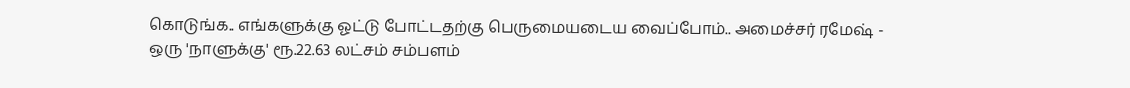கொடுங்க.. எங்களுக்கு ஓட்டு போட்டதற்கு பெருமையடைய வைப்போம்.. அமைச்சர் ரமேஷ் -
ஒரு 'நாளுக்கு' ரூ.22.63 லட்சம் சம்பளம்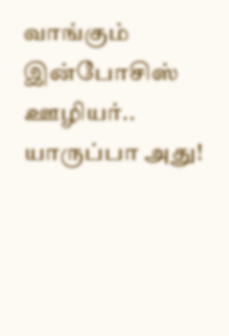வாங்கும் இன்போசிஸ் ஊழியர்.. யாருப்பா அது!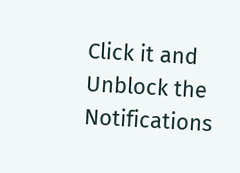Click it and Unblock the Notifications